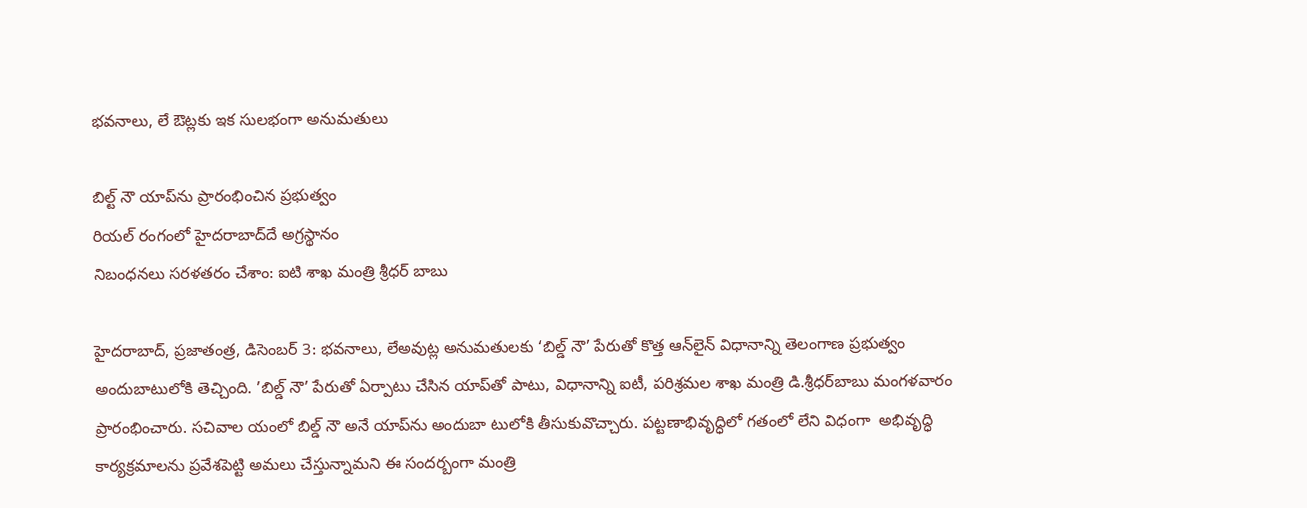భవనాలు, లే ఔట్లకు ఇక సులభంగా అనుమతులు

బిల్ట్‌ నౌ యాప్‌ను ప్రారంభించిన ప్రభుత్వం
రియల్‌ రంగంలో హైదరాబాద్‌దే అగ్రస్థానం
నిబంధనలు సరళతరం చేశాం: ఐటి శాఖ మంత్రి శ్రీధర్‌ బాబు

హైదరాబాద్‌, ప్రజాతంత్ర, డిసెంబర్‌ 3: భవనాలు, లేఅవుట్ల అనుమతులకు ‘బిల్డ్‌ నౌ’ పేరుతో కొత్త ఆన్‌లైన్‌ విధానాన్ని తెలంగాణ ప్రభుత్వం అందుబాటులోకి తెచ్చింది. ’బిల్డ్‌ నౌ’ పేరుతో ఏర్పాటు చేసిన యాప్‌తో పాటు, విధానాన్ని ఐటీ, పరిశ్రమల శాఖ మంత్రి డి.శ్రీధర్‌బాబు మంగళవారం ప్రారంభించారు. సచివాల యంలో బిల్డ్‌ నౌ అనే యాప్‌ను అందుబా టులోకి తీసుకువొచ్చారు. పట్టణాభివృద్ధిలో గతంలో లేని విధంగా  అభివృద్ధి కార్యక్రమాలను ప్రవేశపెట్టి అమలు చేస్తున్నామని ఈ సందర్బంగా మంత్రి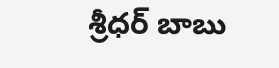శ్రీధర్‌ బాబు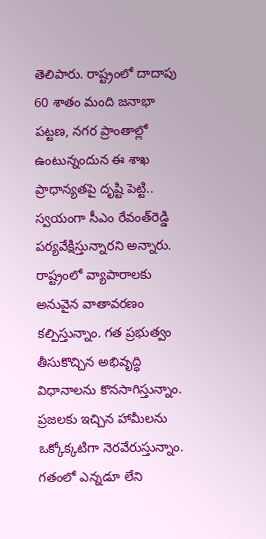తెలిపారు. రాష్ట్రంలో దాదాపు 60 శాతం మంది జనాభా పట్టణ, నగర ప్రాంతాల్లో ఉంటున్నందున ఈ శాఖ ప్రాధాన్యతపై దృష్టి పెట్టి.. స్వయంగా సీఎం రేవంత్‌రెడ్డి పర్యవేక్షిస్తున్నారని అన్నారు. రాష్ట్రంలో వ్యాపారాలకు అనువైన వాతావరణం కల్పిస్తున్నాం. గత ప్రభుత్వం తీసుకొచ్చిన అభివృద్ధి విధానాలను కొనసాగిస్తున్నాం. ప్రజలకు ఇచ్చిన హామీలను ఒక్కోక్కటిగా నెరవేరుస్తున్నాం. గతంలో ఎన్నడూ లేని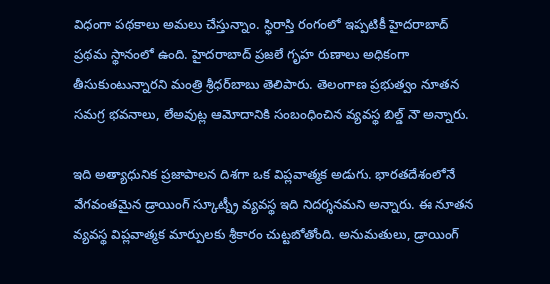విధంగా పథకాలు అమలు చేస్తున్నాం. స్థిరాస్తి రంగంలో ఇప్పటికీ హైదరాబాద్‌ ప్రథమ స్థానంలో ఉంది. హైదరాబాద్‌ ప్రజలే గృహ రుణాలు అధికంగా తీసుకుంటున్నారని మంత్రి శ్రీధర్‌బాబు తెలిపారు. తెలంగాణ ప్రభుత్వం నూతన సమగ్ర భవనాలు, లేఅవుట్ల ఆమోదానికి సంబంధించిన వ్యవస్థ బిల్డ్‌ నౌ అన్నారు.

ఇది అత్యాధునిక ప్రజాపాలన దిశగా ఒక విప్లవాత్మక అడుగు. భారతదేశంలోనే వేగవంతమైన డ్రాయింగ్‌ స్కూట్న్రీ వ్యవస్థ ఇది నిదర్శనమని అన్నారు. ఈ నూతన వ్యవస్థ విప్లవాత్మక మార్పులకు శ్రీకారం చుట్టబోతోంది. అనుమతులు, డ్రాయింగ్‌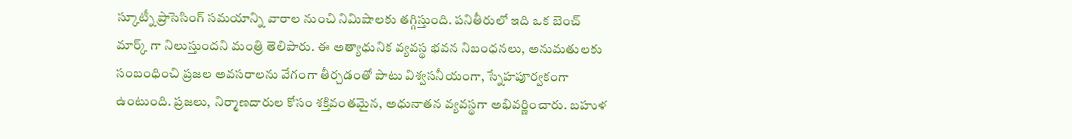స్కూట్నీ ప్రాసెసింగ్‌ సమయాన్ని వారాల నుంచి నిమిషాలకు తగ్గిస్తుంది. పనితీరులో ఇది ఒక బెంచ్‌ మార్క్‌ గా నిలుస్తుందని మంత్రి తెలిపారు. ఈ అత్యాధునిక వ్యవస్థ భవన నిబంధనలు, అనుమతులకు సంబంధించి ప్రజల అవసరాలను వేగంగా తీర్చడంతో పాటు విశ్వసనీయంగా, స్నేహపూర్వకంగా ఉంటుంది. ప్రజలు, నిర్మాణదారుల కోసం శక్తివంతమైన, అధునాతన వ్యవస్థగా అభివర్ణించారు. బహుళ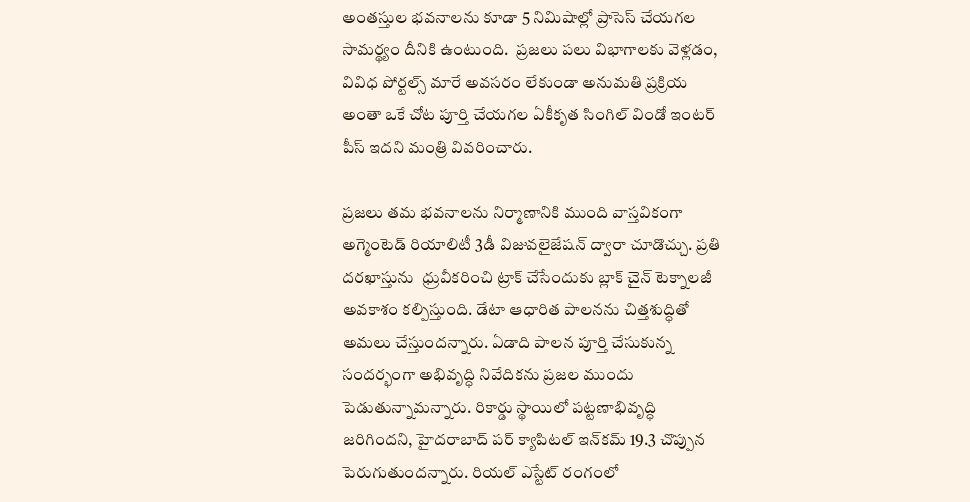అంతస్తుల భవనాలను కూడా 5 నిమిషాల్లో ప్రాసెస్‌ చేయగల సామర్థ్యం దీనికి ఉంటుంది.  ప్రజలు పలు విభాగాలకు వెళ్లడం, వివిధ పోర్టల్స్‌ మారే అవసరం లేకుండా అనుమతి ప్రక్రియ అంతా ఒకే చోట పూర్తి చేయగల ఏకీకృత సింగిల్‌ విండో ఇంటర్‌ పీస్‌ ఇదని మంత్రి వివరించారు.

ప్రజలు తమ భవనాలను నిర్మాణానికి ముంది వాస్తవికంగా అగ్మెంటెడ్‌ రియాలిటీ 3డీ విజువలైజేషన్‌ ద్వారా చూడొచ్చు. ప్రతి దరఖాస్తును  ధ్రువీకరించి ట్రాక్‌ చేసేందుకు బ్లాక్‌ చైన్‌ టెక్నాలజీ అవకాశం కల్పిస్తుంది. డేటా ఆధారిత పాలనను చిత్తశుద్ధితో అమలు చేస్తుందన్నారు. ఏడాది పాలన పూర్తి చేసుకున్న సందర్భంగా అభివృద్ధి నివేదికను ప్రజల ముందు పెడుతున్నామన్నారు. రికార్డు స్థాయిలో పట్టణాభివృద్ధి జరిగిందని, హైదరాబాద్‌ పర్‌ క్యాపిటల్‌ ఇన్‌కమ్‌ 19.3 చొప్పున పెరుగుతుందన్నారు. రియల్‌ ఎస్టేట్‌ రంగంలో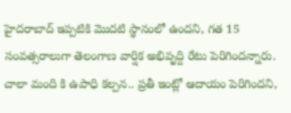హైదరాబాద్‌ ఇప్పటికి మొదటి స్థానంలో ఉందని, గత 15 సంవత్సరాలుగా తెలంగాణ వార్షిక అభివృద్ది రేటు పెరిగిందన్నారు. చాలా మంది కి ఉపాధి కల్పన.. ప్రతీ ఇంట్లో ఆదాయం పెరిగిందని,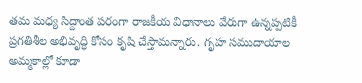తమ మధ్య సిద్దాంత పరంగా రాజకీయ విధానాలు వేరుగా ఉన్నప్పటికీ  ప్రగతిశీల అభివృద్ధి కోసం కృషి చేస్తామన్నారు. గృహ సముదాయాల అమ్మకాల్లో కూడా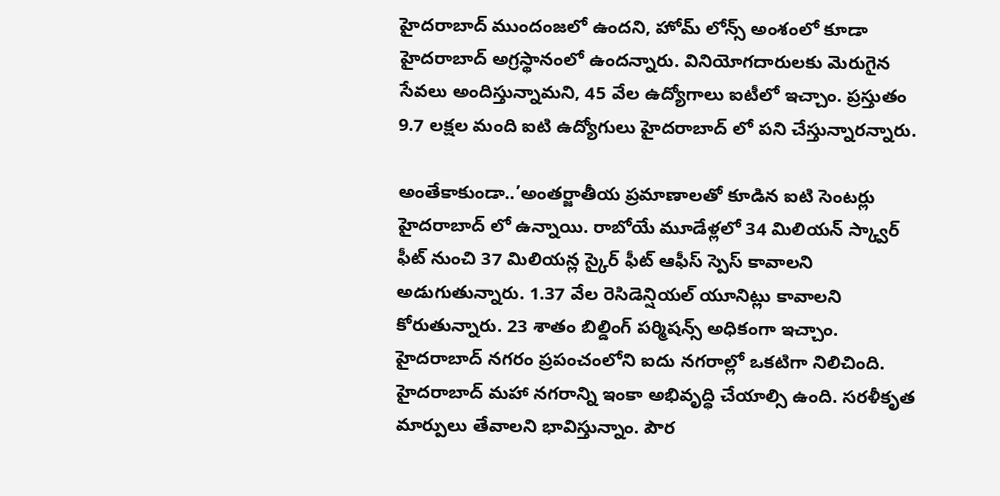హైదరాబాద్‌ ముందంజలో ఉందని, హోమ్‌ లోన్స్‌ అంశంలో కూడా హైదరాబాద్‌ అగ్రస్థానంలో ఉందన్నారు. వినియోగదారులకు మెరుగైన సేవలు అందిస్తున్నామని, 45 వేల ఉద్యోగాలు ఐటీలో ఇచ్చాం. ప్రస్తుతం 9.7 లక్షల మంది ఐటి ఉద్యోగులు హైదరాబాద్‌ లో పని చేస్తున్నారన్నారు.

అంతేకాకుండా..’అంతర్జాతీయ ప్రమాణాలతో కూడిన ఐటి సెంటర్లు హైదరాబాద్‌ లో ఉన్నాయి. రాబోయే మూడేళ్లలో 34 మిలియన్‌ స్క్వార్‌ ఫీట్‌ నుంచి 37 మిలియన్ల స్కైర్‌ ఫీట్‌ ఆఫీస్‌ స్పెస్‌ కావాలని అడుగుతున్నారు. 1.37 వేల రెసిడెన్షియల్‌ యూనిట్లు కావాలని కోరుతున్నారు. 23 శాతం బిల్డింగ్‌ పర్మిషన్స్‌ అధికంగా ఇచ్చాం. హైదరాబాద్‌ నగరం ప్రపంచంలోని ఐదు నగరాల్లో ఒకటిగా నిలిచింది. హైదరాబాద్‌ మహా నగరాన్ని ఇంకా అభివృద్ధి చేయాల్సి ఉంది. సరళీకృత మార్పులు తేవాలని భావిస్తున్నాం. పౌర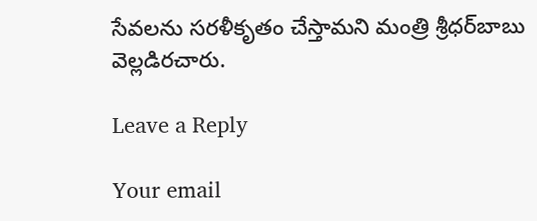సేవలను సరళీకృతం చేస్తామని మంత్రి శ్రీధర్‌బాబు వెల్లడిరచారు.

Leave a Reply

Your email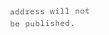address will not be published.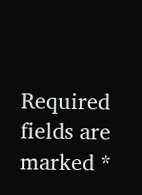Required fields are marked *